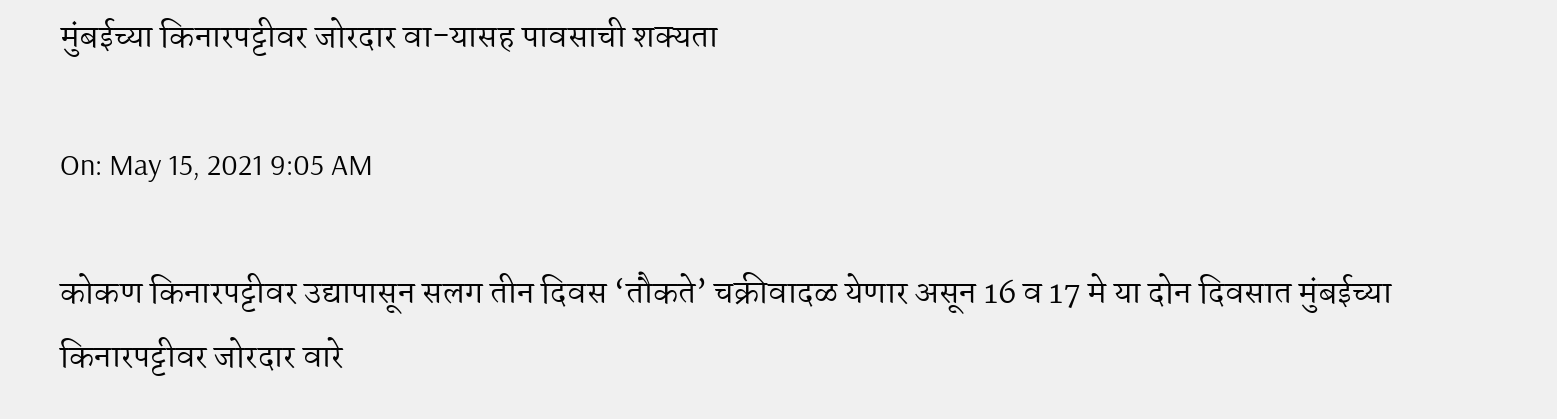मुंबईच्या किनारपट्टीवर जोरदार वा-यासह पावसाची शक्यता

On: May 15, 2021 9:05 AM

कोकण किनारपट्टीवर उद्यापासून सलग तीन दिवस ‘तौकते’ चक्रीवादळ येणार असून 16 व 17 मे या दोन दिवसात मुंबईच्या किनारपट्टीवर जोरदार वारे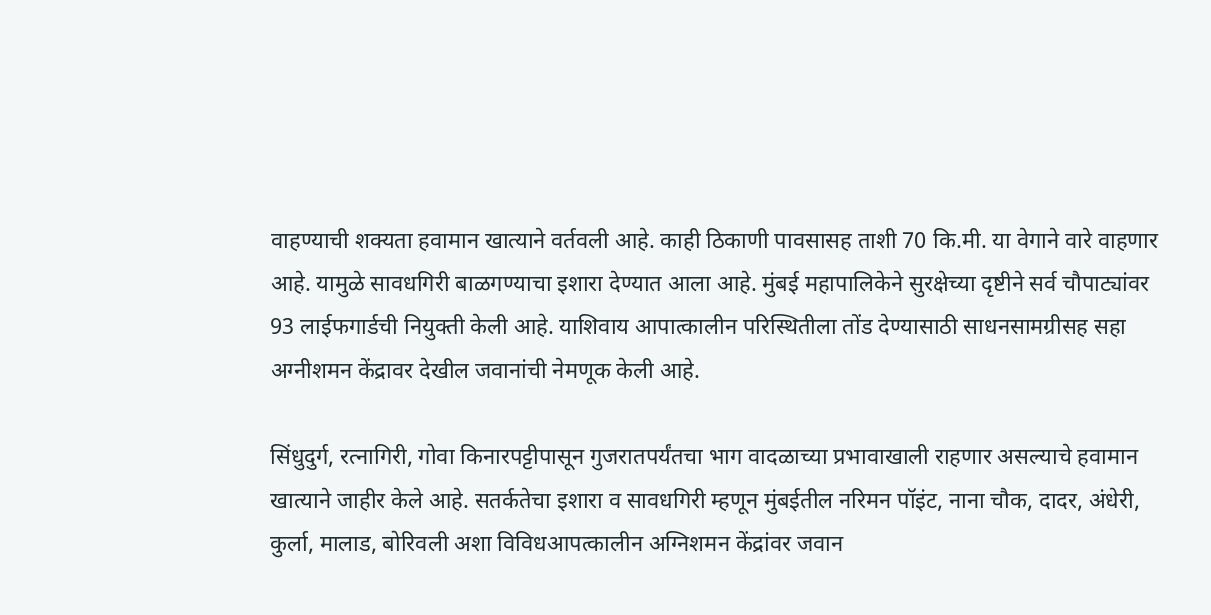वाहण्याची शक्यता हवामान खात्याने वर्तवली आहे. काही ठिकाणी पावसासह ताशी 70 कि.मी. या वेगाने वारे वाहणार आहे. यामुळे सावधगिरी बाळगण्याचा इशारा देण्यात आला आहे. मुंबई महापालिकेने सुरक्षेच्या दृष्टीने सर्व चौपाट्यांवर 93 लाईफगार्डची नियुक्ती केली आहे. याशिवाय आपात्कालीन परिस्थितीला तोंड देण्यासाठी साधनसामग्रीसह सहा अग्नीशमन केंद्रावर देखील जवानांची नेमणूक केली आहे.

सिंधुदुर्ग, रत्नागिरी, गोवा किनारपट्टीपासून गुजरातपर्यंतचा भाग वादळाच्या प्रभावाखाली राहणार असल्याचे हवामान खात्याने जाहीर केले आहे. सतर्कतेचा इशारा व सावधगिरी म्हणून मुंबईतील नरिमन पॉइंट, नाना चौक, दादर, अंधेरी, कुर्ला, मालाड, बोरिवली अशा विविधआपत्कालीन अग्निशमन केंद्रांवर जवान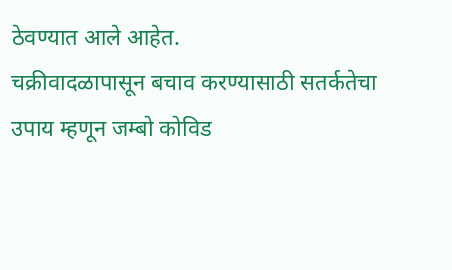ठेवण्यात आले आहेत.
चक्रीवादळापासून बचाव करण्यासाठी सतर्कतेचा उपाय म्हणून जम्बो कोविड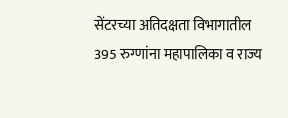सेंटरच्या अतिदक्षता विभागातील 395 रुग्णांना महापालिका व राज्य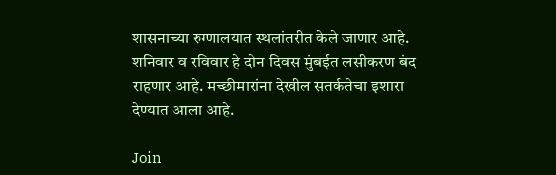शासनाच्या रुग्णालयात स्थलांतरीत केले जाणार आहे. शनिवार व रविवार हे दोन दिवस मुंबईत लसीकरण बंद राहणार आहे. मच्छीमारांना देखील सतर्कतेचा इशारा देण्यात आला आहे.

Join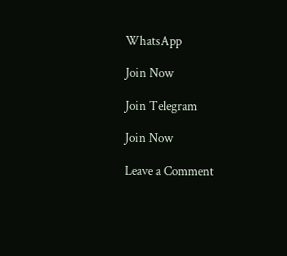WhatsApp

Join Now

Join Telegram

Join Now

Leave a Comment